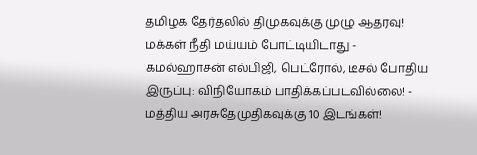தமிழக தேர்தலில் திமுகவுக்கு முழு ஆதரவு! மக்கள் நீதி மய்யம் போட்டியிடாது - கமல்ஹாசன் எல்பிஜி, பெட்ரோல், டீசல் போதிய இருப்பு: விநியோகம் பாதிக்கப்படவில்லை! - மத்திய அரசுதேமுதிகவுக்கு 10 இடங்கள்!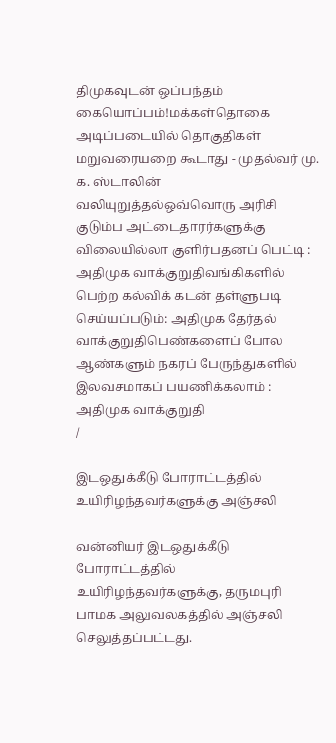திமுகவுடன் ஒப்பந்தம் கையொப்பம்!மக்கள்தொகை அடிப்படையில் தொகுதிகள் மறுவரையறை கூடாது - முதல்வர் மு. க. ஸ்டாலின் வலியுறுத்தல்ஒவ்வொரு அரிசி குடும்ப அட்டைதாரர்களுக்கு விலையில்லா குளிர்பதனப் பெட்டி : அதிமுக வாக்குறுதிவங்கிகளில் பெற்ற கல்விக் கடன் தள்ளுபடி செய்யப்படும்: அதிமுக தேர்தல் வாக்குறுதிபெண்களைப் போல ஆண்களும் நகரப் பேருந்துகளில் இலவசமாகப் பயணிக்கலாம் : அதிமுக வாக்குறுதி
/

இடஒதுக்கீடு போராட்டத்தில் உயிரிழந்தவர்களுக்கு அஞ்சலி

வன்னியர் இடஒதுக்கீடு போராட்டத்தில் உயிரிழந்தவர்களுக்கு, தருமபுரி பாமக அலுவலகத்தில் அஞ்சலி செலுத்தப்பட்டது.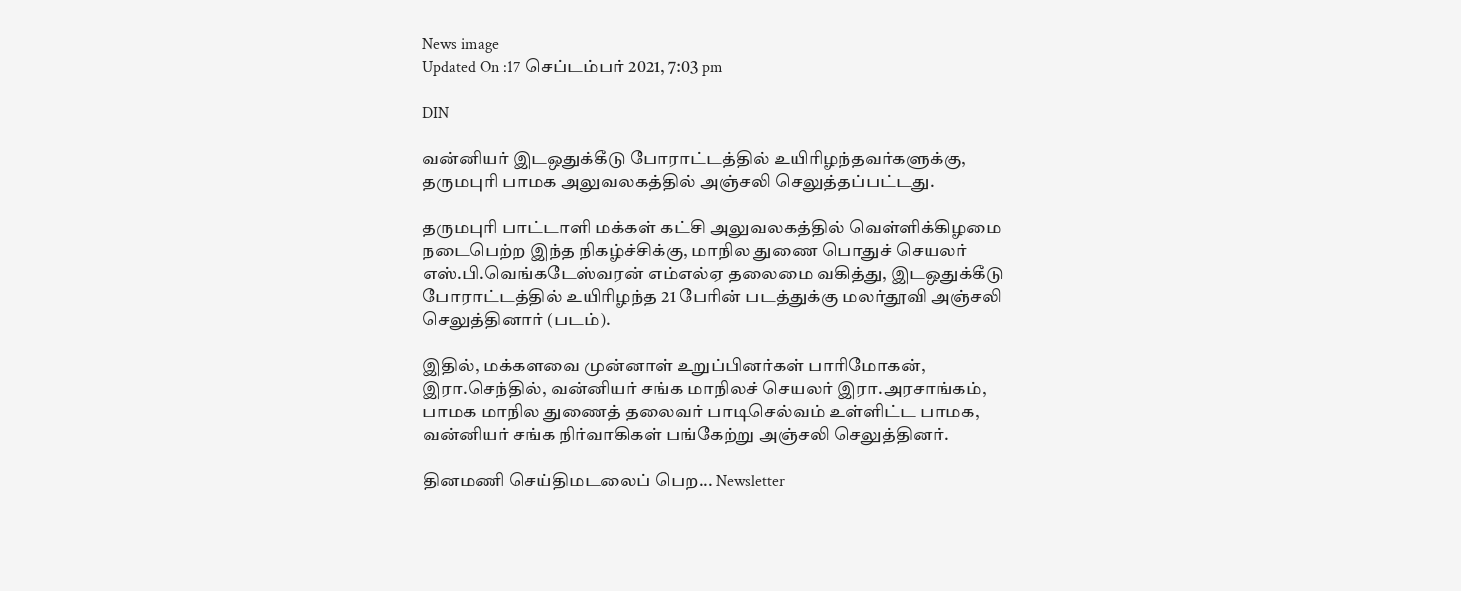News image
Updated On :17 செப்டம்பர் 2021, 7:03 pm

DIN

வன்னியர் இடஒதுக்கீடு போராட்டத்தில் உயிரிழந்தவர்களுக்கு, தருமபுரி பாமக அலுவலகத்தில் அஞ்சலி செலுத்தப்பட்டது.

தருமபுரி பாட்டாளி மக்கள் கட்சி அலுவலகத்தில் வெள்ளிக்கிழமை நடைபெற்ற இந்த நிகழ்ச்சிக்கு, மாநில துணை பொதுச் செயலர் எஸ்.பி.வெங்கடேஸ்வரன் எம்எல்ஏ தலைமை வகித்து, இடஒதுக்கீடு போராட்டத்தில் உயிரிழந்த 21 பேரின் படத்துக்கு மலர்தூவி அஞ்சலி செலுத்தினார் (படம்).

இதில், மக்களவை முன்னாள் உறுப்பினர்கள் பாரிமோகன், இரா.செந்தில், வன்னியர் சங்க மாநிலச் செயலர் இரா.அரசாங்கம், பாமக மாநில துணைத் தலைவர் பாடிசெல்வம் உள்ளிட்ட பாமக, வன்னியர் சங்க நிர்வாகிகள் பங்கேற்று அஞ்சலி செலுத்தினர்.

தினமணி செய்திமடலைப் பெற... Newsletter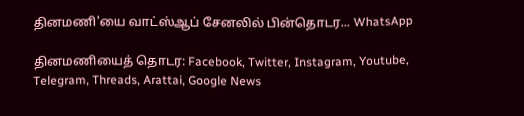தினமணி'யை வாட்ஸ்ஆப் சேனலில் பின்தொடர... WhatsApp

தினமணியைத் தொடர: Facebook, Twitter, Instagram, Youtube, Telegram, Threads, Arattai, Google News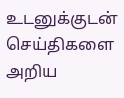உடனுக்குடன் செய்திகளை அறிய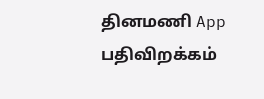தினமணி App பதிவிறக்கம்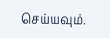செய்யவும்.